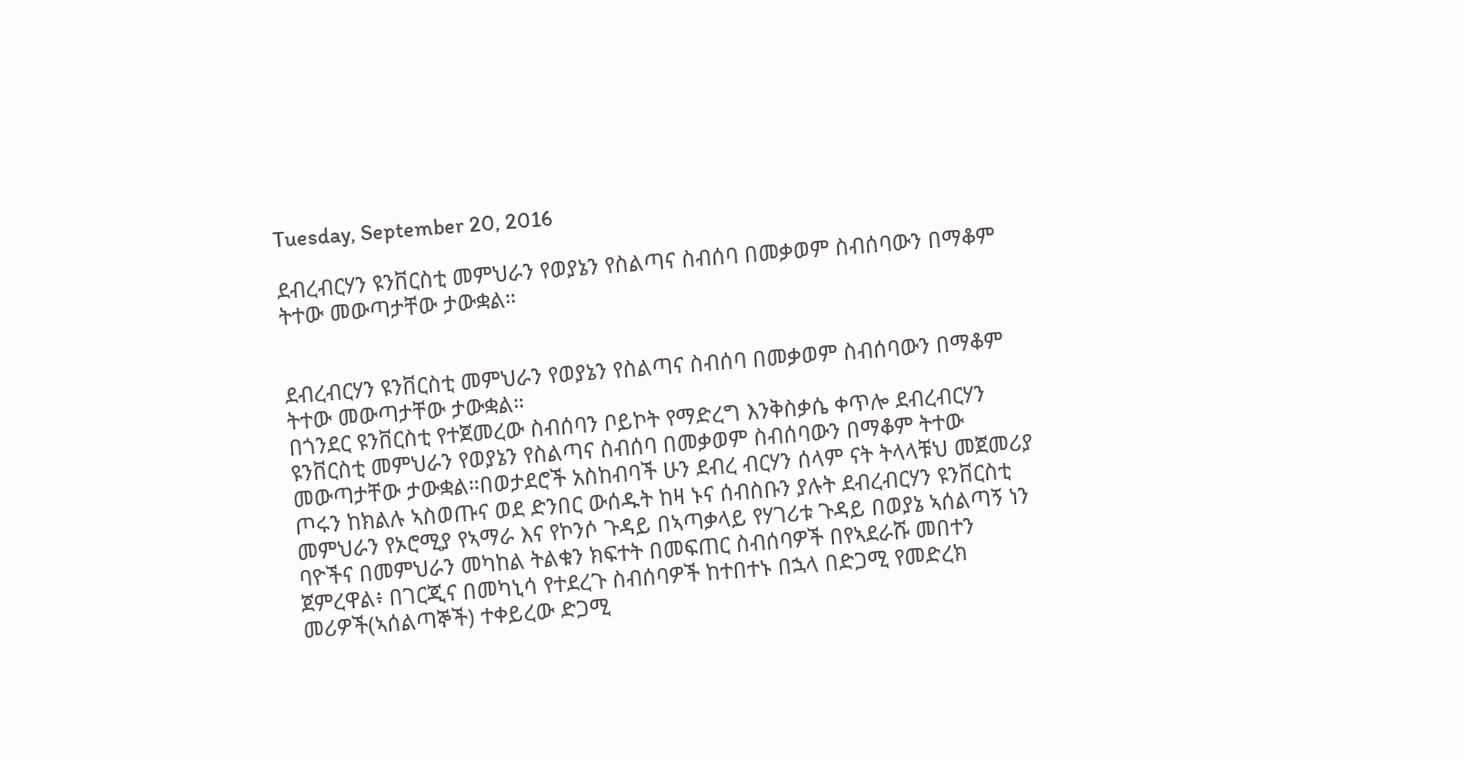Tuesday, September 20, 2016

ደብረብርሃን ዩንቨርስቲ መምህራን የወያኔን የስልጣና ስብሰባ በመቃወም ስብሰባውን በማቆም ትተው መውጣታቸው ታውቋል።


ደብረብርሃን ዩንቨርስቲ መምህራን የወያኔን የስልጣና ስብሰባ በመቃወም ስብሰባውን በማቆም ትተው መውጣታቸው ታውቋል።
በጎንደር ዩንቨርስቲ የተጀመረው ስብሰባን ቦይኮት የማድረግ እንቅስቃሴ ቀጥሎ ደብረብርሃን ዩንቨርስቲ መምህራን የወያኔን የስልጣና ስብሰባ በመቃወም ስብሰባውን በማቆም ትተው መውጣታቸው ታውቋል።በወታደሮች አስከብባች ሁን ደብረ ብርሃን ሰላም ናት ትላላቹህ መጀመሪያ ጦሩን ከክልሉ ኣስወጡና ወደ ድንበር ውሰዱት ከዛ ኑና ሰብስቡን ያሉት ደብረብርሃን ዩንቨርስቲ መምህራን የኦሮሚያ የኣማራ እና የኮንሶ ጉዳይ በኣጣቃላይ የሃገሪቱ ጉዳይ በወያኔ ኣሰልጣኝ ነን ባዮችና በመምህራን መካከል ትልቁን ክፍተት በመፍጠር ስብሰባዎች በየኣደራሹ መበተን ጀምረዋል፥ በገርጂና በመካኒሳ የተደረጉ ስብሰባዎች ከተበተኑ በኋላ በድጋሚ የመድረክ መሪዎች(ኣሰልጣኞች) ተቀይረው ድጋሚ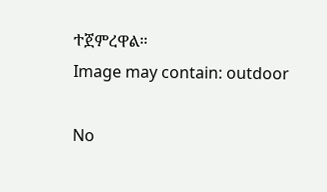ተጀምረዋል።
Image may contain: outdoor

No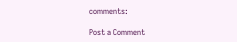comments:

Post a Comment